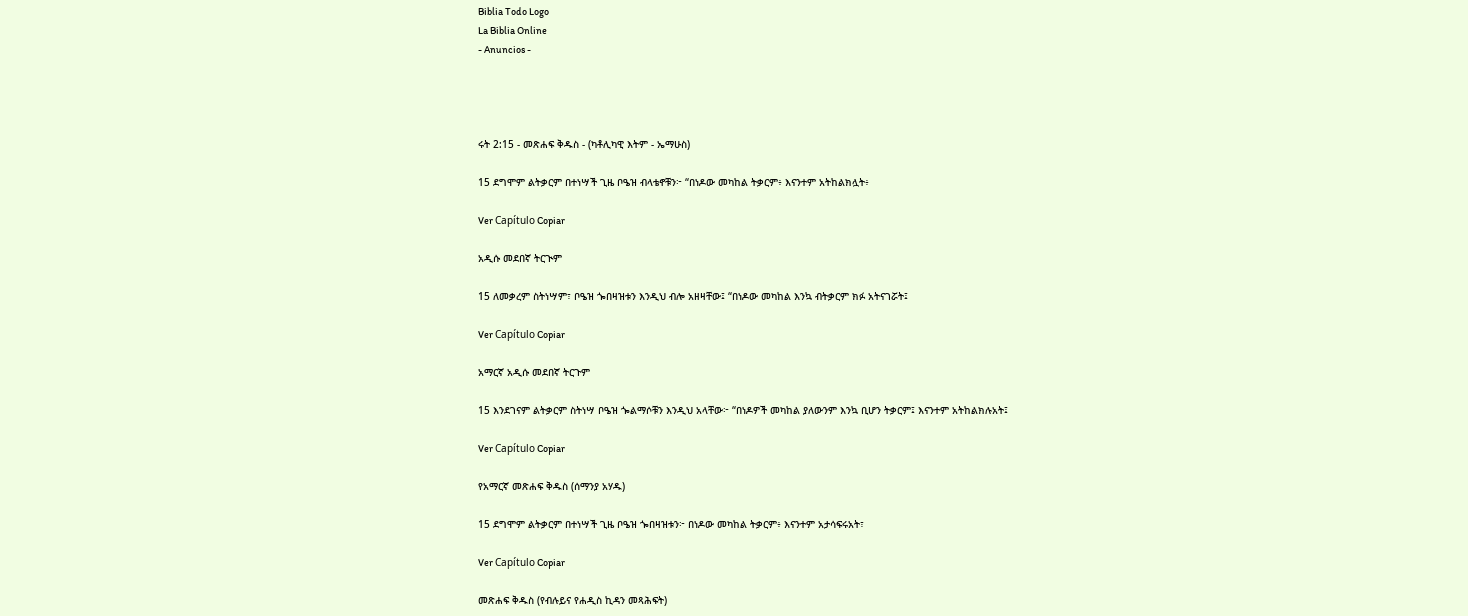Biblia Todo Logo
La Biblia Online
- Anuncios -




ሩት 2:15 - መጽሐፍ ቅዱስ - (ካቶሊካዊ እትም - ኤማሁስ)

15 ደግሞም ልትቃርም በተነሣች ጊዜ ቦዔዝ ብላቴኖቹን፦ “በነዶው መካከል ትቃርም፥ እናንተም አትከልክሏት፥

Ver Capítulo Copiar

አዲሱ መደበኛ ትርጒም

15 ለመቃረም ስትነሣም፣ ቦዔዝ ጐበዛዝቱን እንዲህ ብሎ አዘዛቸው፤ “በነዶው መካከል እንኳ ብትቃርም ክፉ አትናገሯት፤

Ver Capítulo Copiar

አማርኛ አዲሱ መደበኛ ትርጉም

15 እንደገናም ልትቃርም ስትነሣ ቦዔዝ ጐልማሶቹን እንዲህ አላቸው፦ “በነዶዎች መካከል ያለውንም እንኳ ቢሆን ትቃርም፤ እናንተም አትከልክሉአት፤

Ver Capítulo Copiar

የአማርኛ መጽሐፍ ቅዱስ (ሰማንያ አሃዱ)

15 ደግሞም ልትቃርም በተነሣች ጊዜ ቦዔዝ ጐበዛዝቱን፦ በነዶው መካከል ትቃርም፥ እናንተም አታሳፍሩአት፣

Ver Capítulo Copiar

መጽሐፍ ቅዱስ (የብሉይና የሐዲስ ኪዳን መጻሕፍት)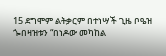15 ደግሞም ልትቃርም በተነሣች ጊዜ ቦዔዝ ጐበዛዝቱን “በነዶው መካከል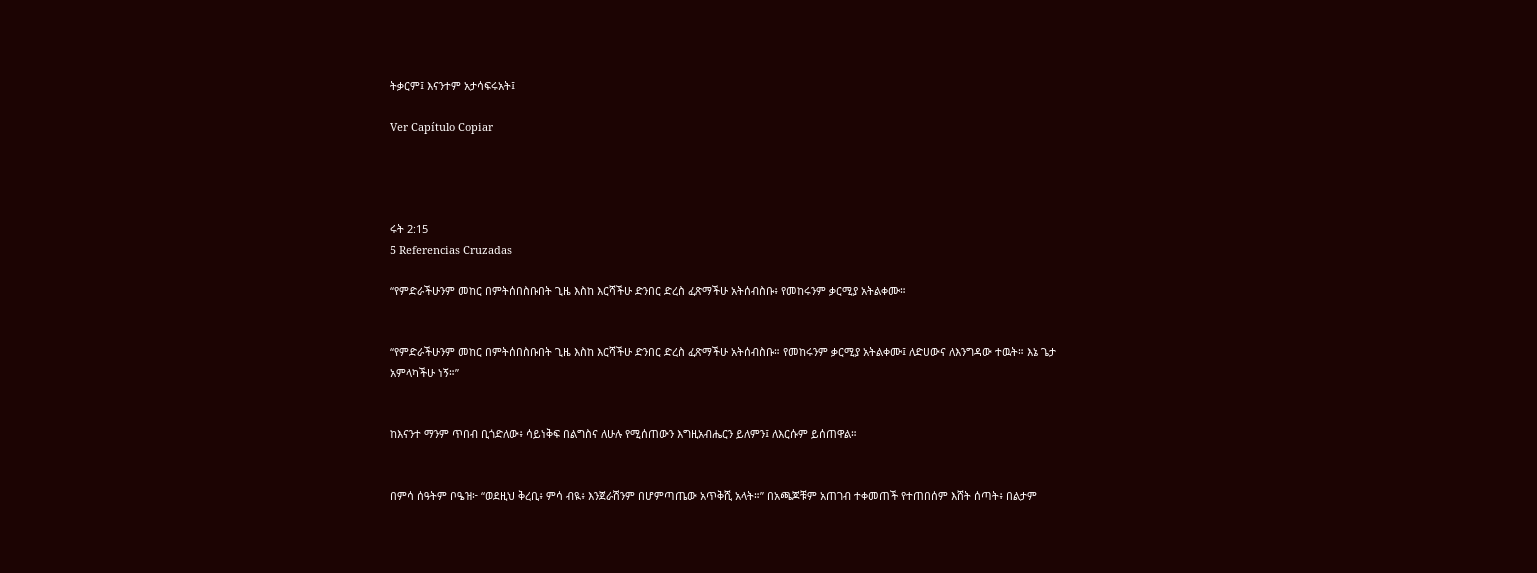ትቃርም፤ እናንተም አታሳፍሩአት፤

Ver Capítulo Copiar




ሩት 2:15
5 Referencias Cruzadas

“የምድራችሁንም መከር በምትሰበስቡበት ጊዜ እስከ እርሻችሁ ድንበር ድረስ ፈጽማችሁ አትሰብስቡ፥ የመከሩንም ቃርሚያ አትልቀሙ።


“የምድራችሁንም መከር በምትሰበስቡበት ጊዜ እስከ እርሻችሁ ድንበር ድረስ ፈጽማችሁ አትሰብስቡ። የመከሩንም ቃርሚያ አትልቀሙ፤ ለድሀውና ለእንግዳው ተዉት። እኔ ጌታ አምላካችሁ ነኝ።”


ከእናንተ ማንም ጥበብ ቢጎድለው፥ ሳይነቅፍ በልግስና ለሁሉ የሚሰጠውን እግዚአብሔርን ይለምን፤ ለእርሱም ይሰጠዋል።


በምሳ ሰዓትም ቦዔዝ፦ “ወደዚህ ቅረቢ፥ ምሳ ብዪ፥ እንጀራሽንም በሆምጣጤው አጥቅሺ አላት።” በአጫጆቹም አጠገብ ተቀመጠች የተጠበሰም እሸት ሰጣት፥ በልታም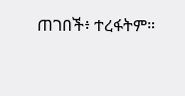ጠገበች፥ ተረፋትም።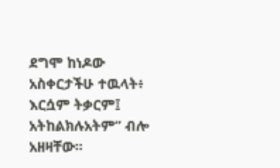ደግሞ ከነዶው አስቀርታችሁ ተዉላት፥ እርሷም ትቃርም፤ አትከልክሉአትም” ብሎ አዘዛቸው።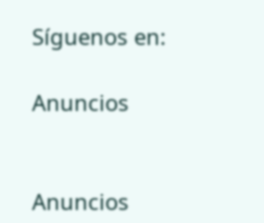Síguenos en:

Anuncios


Anuncios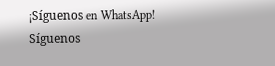¡Síguenos en WhatsApp! Síguenos